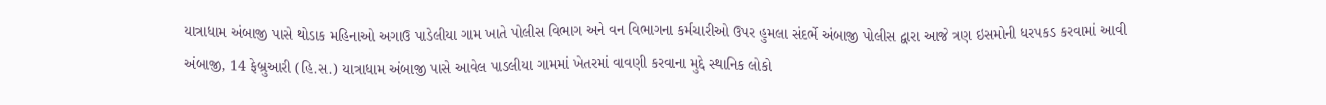યાત્રાધામ અંબાજી પાસે થોડાક મહિનાઓ અગાઉ પાડેલીયા ગામ ખાતે પોલીસ વિભાગ અને વન વિભાગના કર્મચારીઓ ઉપર હુમલા સંદર્ભે અંબાજી પોલીસ દ્વારા આજે ત્રણ ઇસમોની ધરપકડ કરવામાં આવી
અંબાજી, 14 ફેબ્રુઆરી (હિ.સ.) યાત્રાધામ અંબાજી પાસે આવેલ પાડલીયા ગામમાં ખેતરમાં વાવણી કરવાના મુદ્દે સ્થાનિક લોકો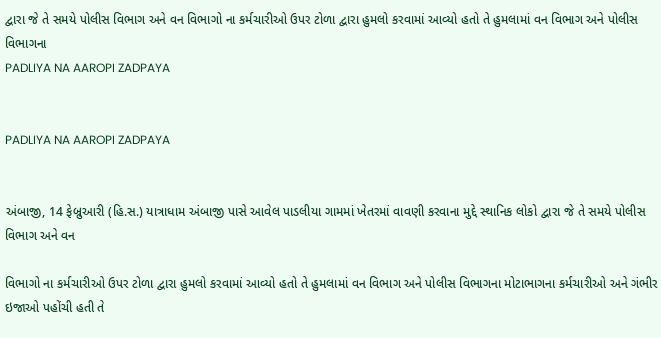દ્વારા જે તે સમયે પોલીસ વિભાગ અને વન વિભાગો ના કર્મચારીઓ ઉપર ટોળા દ્વારા હુમલો કરવામાં આવ્યો હતો તે હુમલામાં વન વિભાગ અને પોલીસ વિભાગના
PADLIYA NA AAROPI ZADPAYA


PADLIYA NA AAROPI ZADPAYA


અંબાજી, 14 ફેબ્રુઆરી (હિ.સ.) યાત્રાધામ અંબાજી પાસે આવેલ પાડલીયા ગામમાં ખેતરમાં વાવણી કરવાના મુદ્દે સ્થાનિક લોકો દ્વારા જે તે સમયે પોલીસ વિભાગ અને વન

વિભાગો ના કર્મચારીઓ ઉપર ટોળા દ્વારા હુમલો કરવામાં આવ્યો હતો તે હુમલામાં વન વિભાગ અને પોલીસ વિભાગના મોટાભાગના કર્મચારીઓ અને ગંભીર ઇજાઓ પહોંચી હતી તે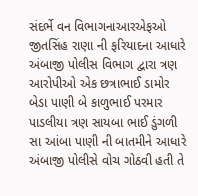સંદર્ભે વન વિભાગનાઆરએફઓ જીતસિંહ રાણા ની ફરિયાદના આધારે અંબાજી પોલીસ વિભાગ દ્વારા ત્રણ આરોપીઓ એક છત્રાભાઈ ડામોર બેડા પાણી બે કાળુભાઈ પરમાર પાડલીયા ત્રણ સાયબા ભાઈ ડુંગળી સા આંબા પાણી ની બાતમીને આધારે અંબાજી પોલીસે વોચ ગોઠવી હતી તે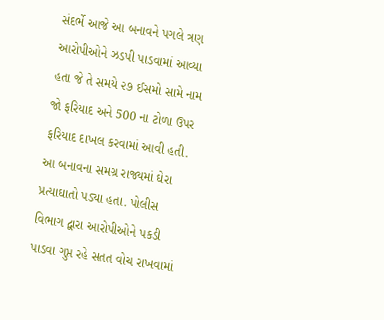સંદર્ભે આજે આ બનાવને પગલે ત્રણ આરોપીઓને ઝડપી પાડવામાં આવ્યા હતા જે તે સમયે ૨૭ ઈસમો સામે નામ જો ફરિયાદ અને 500 ના ટોળા ઉપર ફરિયાદ દાખલ કરવામાં આવી હતી. આ બનાવના સમગ્ર રાજ્યમાં ઘેરા પ્રત્યાઘાતો પડ્યા હતા. પોલીસ વિભાગ દ્વારા આરોપીઓને પકડી પાડવા ગુપ્ત રહે સતત વોચ રાખવામાં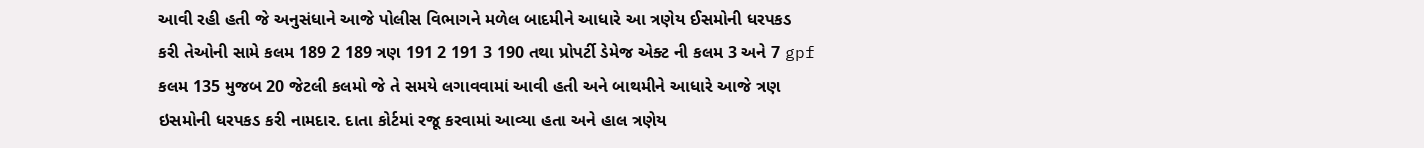આવી રહી હતી જે અનુસંધાને આજે પોલીસ વિભાગને મળેલ બાદમીને આધારે આ ત્રણેય ઈસમોની ધરપકડ કરી તેઓની સામે કલમ 189 2 189 ત્રણ 191 2 191 3 190 તથા પ્રોપર્ટી ડેમેજ એક્ટ ની કલમ 3 અને 7 gpf કલમ 135 મુજબ 20 જેટલી કલમો જે તે સમયે લગાવવામાં આવી હતી અને બાથમીને આધારે આજે ત્રણ ઇસમોની ધરપકડ કરી નામદાર. દાતા કોર્ટમાં રજૂ કરવામાં આવ્યા હતા અને હાલ ત્રણેય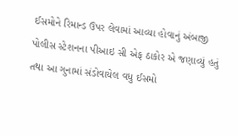ઈસમોને રિમાન્ડ ઉપર લેવામાં આવ્યા હોવાનું અંબાજી પોલીસ સ્ટેશનના પીઆઇ સી એફ ઠાકોર એ જણાવ્યું હતું તથા આ ગુનામાં સંડોવાયેલ વધુ ઈસમો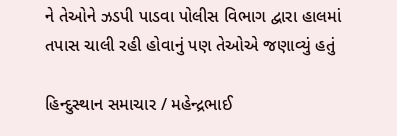ને તેઓને ઝડપી પાડવા પોલીસ વિભાગ દ્વારા હાલમાં તપાસ ચાલી રહી હોવાનું પણ તેઓએ જણાવ્યું હતું

હિન્દુસ્થાન સમાચાર / મહેન્દ્રભાઈ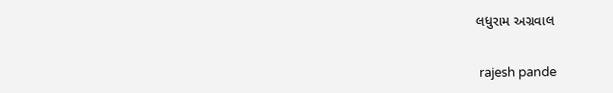લધુરામ અગ્રવાલ


 rajesh pande